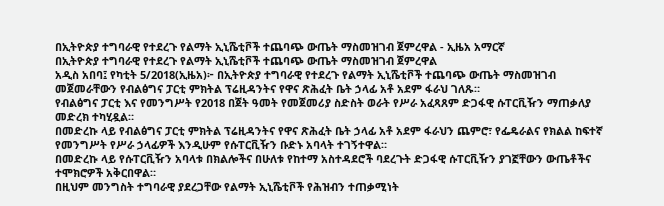በኢትዮጵያ ተግባራዊ የተደረጉ የልማት ኢኒሼቲቮች ተጨባጭ ውጤት ማስመዝገብ ጀምረዋል - ኢዜአ አማርኛ
በኢትዮጵያ ተግባራዊ የተደረጉ የልማት ኢኒሼቲቮች ተጨባጭ ውጤት ማስመዝገብ ጀምረዋል
አዲስ አበባ፤ የካቲት 5/2018(ኢዜአ)፦ በኢትዮጵያ ተግባራዊ የተደረጉ የልማት ኢኒሼቲቮች ተጨባጭ ውጤት ማስመዝገብ መጀመራቸውን የብልፅግና ፓርቲ ምክትል ፕሬዚዳንትና የዋና ጽሕፈት ቤት ኃላፊ አቶ አደም ፋራህ ገለጹ።
የብልፅግና ፓርቲ እና የመንግሥት የ2018 በጀት ዓመት የመጀመሪያ ስድስት ወራት የሥራ አፈጻጸም ድጋፋዊ ሱፐርቪዥን ማጠቃለያ መድረክ ተካሂዷል።
በመድረኩ ላይ የብልፅግና ፓርቲ ምክትል ፕሬዚዳንትና የዋና ጽሕፈት ቤት ኃላፊ አቶ አደም ፋራህን ጨምሮ፣ የፌዴራልና የክልል ከፍተኛ የመንግሥት የሥራ ኃላፊዎች እንዲሁም የሱፐርቪዥን ቡድኑ አባላት ተገኝተዋል።
በመድረኩ ላይ የሱፐርቪዥን አባላቱ በክልሎችና በሁለቱ የከተማ አስተዳደሮች ባደረጉት ድጋፋዊ ሱፐርቪዥን ያገኟቸውን ውጤቶችና ተሞክሮዎች አቅርበዋል።
በዚህም መንግስት ተግባራዊ ያደረጋቸው የልማት ኢኒሼቲቮች የሕዝብን ተጠቃሚነት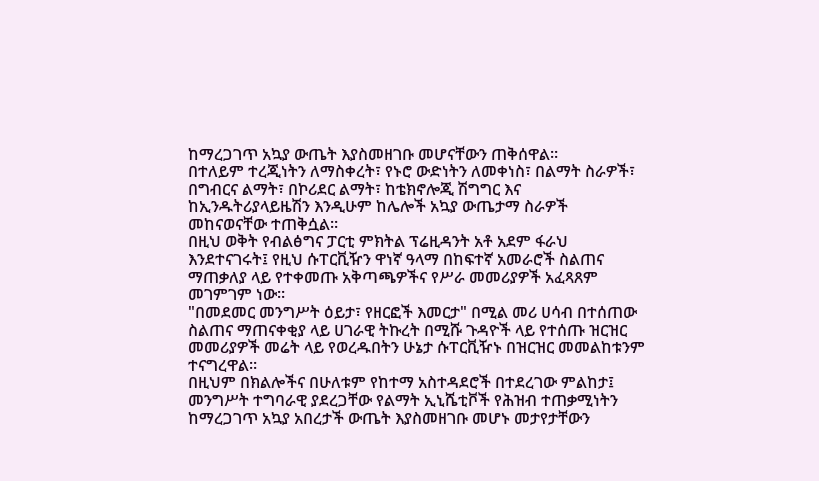ከማረጋገጥ አኳያ ውጤት እያስመዘገቡ መሆናቸውን ጠቅሰዋል።
በተለይም ተረጂነትን ለማስቀረት፣ የኑሮ ውድነትን ለመቀነስ፣ በልማት ስራዎች፣ በግብርና ልማት፣ በኮሪደር ልማት፣ ከቴክኖሎጂ ሽግግር እና ከኢንዱትሪያላይዜሽን እንዲሁም ከሌሎች አኳያ ውጤታማ ስራዎች መከናወናቸው ተጠቅሷል።
በዚህ ወቅት የብልፅግና ፓርቲ ምክትል ፕሬዚዳንት አቶ አደም ፋራህ እንደተናገሩት፤ የዚህ ሱፐርቪዥን ዋነኛ ዓላማ በከፍተኛ አመራሮች ስልጠና ማጠቃለያ ላይ የተቀመጡ አቅጣጫዎችና የሥራ መመሪያዎች አፈጻጸም መገምገም ነው።
"በመደመር መንግሥት ዕይታ፣ የዘርፎች እመርታ" በሚል መሪ ሀሳብ በተሰጠው ስልጠና ማጠናቀቂያ ላይ ሀገራዊ ትኩረት በሚሹ ጉዳዮች ላይ የተሰጡ ዝርዝር መመሪያዎች መሬት ላይ የወረዱበትን ሁኔታ ሱፐርቪዥኑ በዝርዝር መመልከቱንም ተናግረዋል።
በዚህም በክልሎችና በሁለቱም የከተማ አስተዳደሮች በተደረገው ምልከታ፤ መንግሥት ተግባራዊ ያደረጋቸው የልማት ኢኒሼቲቮች የሕዝብ ተጠቃሚነትን ከማረጋገጥ አኳያ አበረታች ውጤት እያስመዘገቡ መሆኑ መታየታቸውን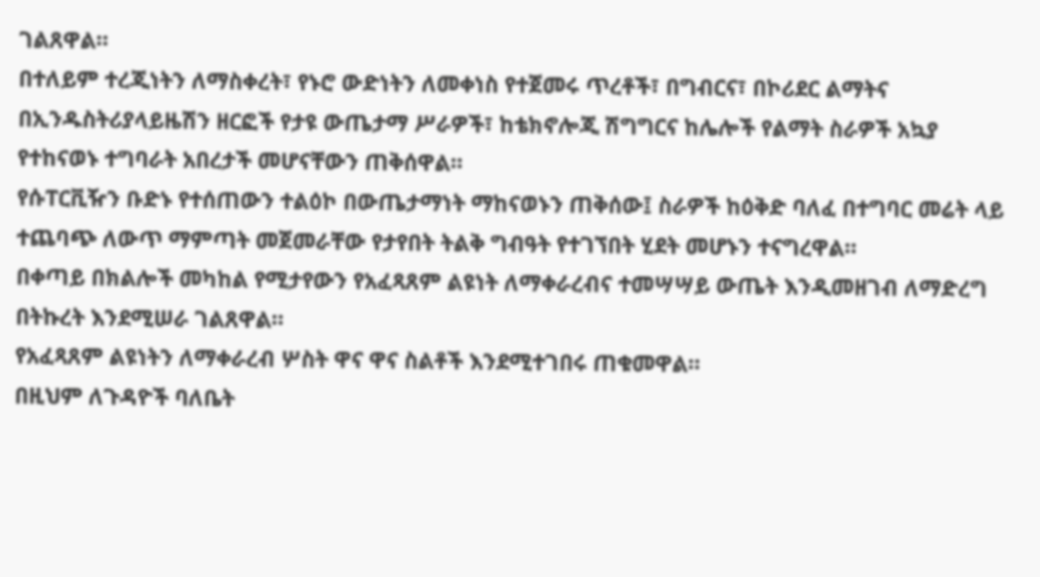ገልጸዋል።
በተለይም ተረጂነትን ለማስቀረት፣ የኑሮ ውድነትን ለመቀነስ የተጀመሩ ጥረቶች፣ በግብርና፣ በኮሪደር ልማትና በኢንዱስትሪያላይዜሽን ዘርፎች የታዩ ውጤታማ ሥራዎች፣ ከቴክኖሎጂ ሽግግርና ከሌሎች የልማት ስራዎች አኳያ የተከናወኑ ተግባራት አበረታች መሆናቸውን ጠቅሰዋል።
የሱፐርቪዥን ቡድኑ የተሰጠውን ተልዕኮ በውጤታማነት ማከናወኑን ጠቅሰው፤ ስራዎች ከዕቅድ ባለፈ በተግባር መሬት ላይ ተጨባጭ ለውጥ ማምጣት መጀመራቸው የታየበት ትልቅ ግብዓት የተገኘበት ሂደት መሆኑን ተናግረዋል።
በቀጣይ በክልሎች መካከል የሚታየውን የአፈጻጸም ልዩነት ለማቀራረብና ተመሣሣይ ውጤት እንዲመዘገብ ለማድረግ በትኩረት እንደሚሠራ ገልጸዋል።
የአፈጻጸም ልዩነትን ለማቀራረብ ሦስት ዋና ዋና ስልቶች እንደሚተገበሩ ጠቁመዋል።
በዚህም ለጉዳዮች ባለቤት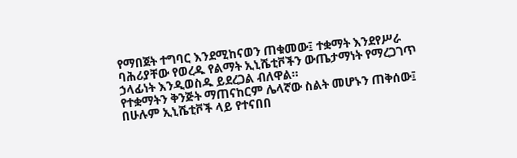የማበጀት ተግባር እንደሚከናወን ጠቁመው፤ ተቋማት እንደየሥራ ባሕሪያቸው የወረዱ የልማት ኢኒሼቲቮችን ውጤታማነት የማረጋገጥ ኃላፊነት እንዲወስዱ ይደረጋል ብለዋል።
የተቋማትን ቅንጅት ማጠናከርም ሌላኛው ስልት መሆኑን ጠቅሰው፤ በሁሉም ኢኒሼቲቮች ላይ የተናበበ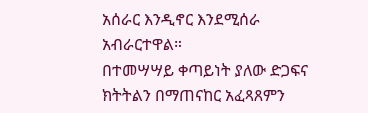አሰራር እንዲኖር እንደሚሰራ አብራርተዋል።
በተመሣሣይ ቀጣይነት ያለው ድጋፍና ክትትልን በማጠናከር አፈጻጸምን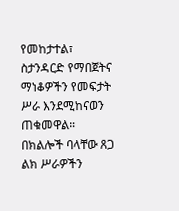የመከታተል፣ ስታንዳርድ የማበጀትና ማነቆዎችን የመፍታት ሥራ እንደሚከናወን ጠቁመዋል።
በክልሎች ባላቸው ጸጋ ልክ ሥራዎችን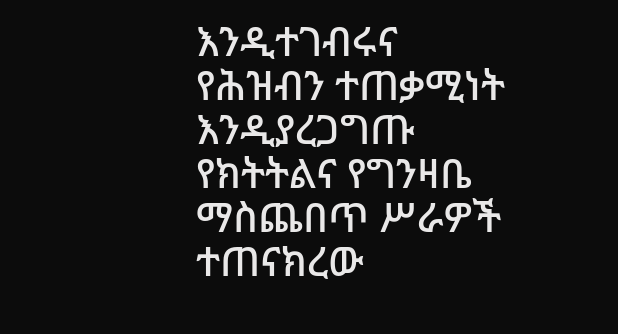እንዲተገብሩና የሕዝብን ተጠቃሚነት እንዲያረጋግጡ የክትትልና የግንዛቤ ማስጨበጥ ሥራዎች ተጠናክረው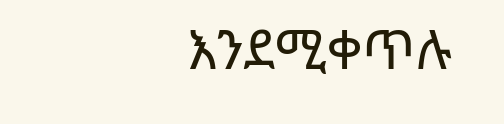እንደሚቀጥሉ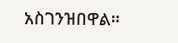አስገንዝበዋል።